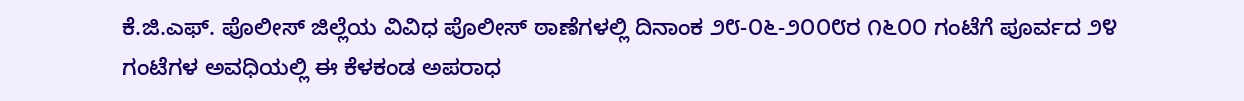ಕೆ.ಜಿ.ಎಫ್. ಪೊಲೀಸ್ ಜಿಲ್ಲೆಯ ವಿವಿಧ ಪೊಲೀಸ್ ಠಾಣೆಗಳಲ್ಲಿ ದಿನಾಂಕ ೨೮-೦೬-೨೦೦೮ರ ೧೬೦೦ ಗಂಟೆಗೆ ಪೂರ್ವದ ೨೪ ಗಂಟೆಗಳ ಅವಧಿಯಲ್ಲಿ ಈ ಕೆಳಕಂಡ ಅಪರಾಧ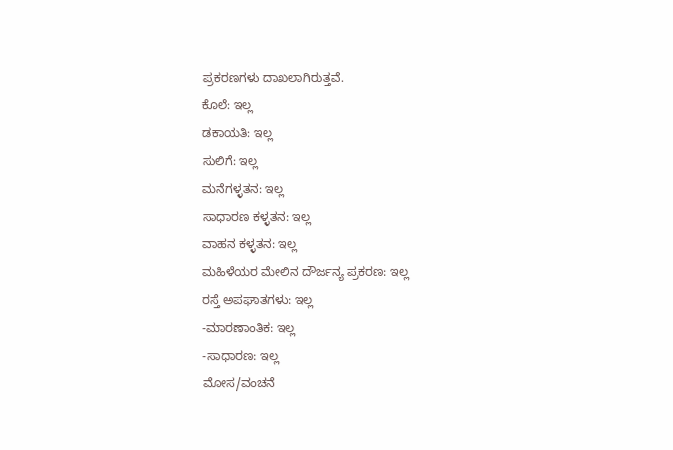ಪ್ರಕರಣಗಳು ದಾಖಲಾಗಿರುತ್ತವೆ.
ಕೊಲೆ: ಇಲ್ಲ
ಡಕಾಯತಿ: ಇಲ್ಲ
ಸುಲಿಗೆ: ಇಲ್ಲ
ಮನೆಗಳ್ಳತನ: ಇಲ್ಲ
ಸಾಧಾರಣ ಕಳ್ಳತನ: ಇಲ್ಲ
ವಾಹನ ಕಳ್ಳತನ: ಇಲ್ಲ
ಮಹಿಳೆಯರ ಮೇಲಿನ ದೌರ್ಜನ್ಯ ಪ್ರಕರಣ: ಇಲ್ಲ
ರಸ್ತೆ ಅಪಘಾತಗಳು: ಇಲ್ಲ
-ಮಾರಣಾಂತಿಕ: ಇಲ್ಲ
-ಸಾಧಾರಣ: ಇಲ್ಲ
ಮೋಸ/ವಂಚನೆ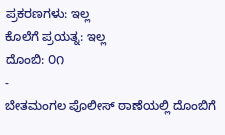ಪ್ರಕರಣಗಳು: ಇಲ್ಲ
ಕೊಲೆಗೆ ಪ್ರಯತ್ನ: ಇಲ್ಲ
ದೊಂಬಿ: ೦೧
-
ಬೇತಮಂಗಲ ಪೊಲೀಸ್ ಠಾಣೆಯಲ್ಲಿ ದೊಂಬಿಗೆ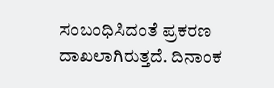ಸಂಬಂಧಿಸಿದಂತೆ ಪ್ರಕರಣ ದಾಖಲಾಗಿರುತ್ತದೆ. ದಿನಾಂಕ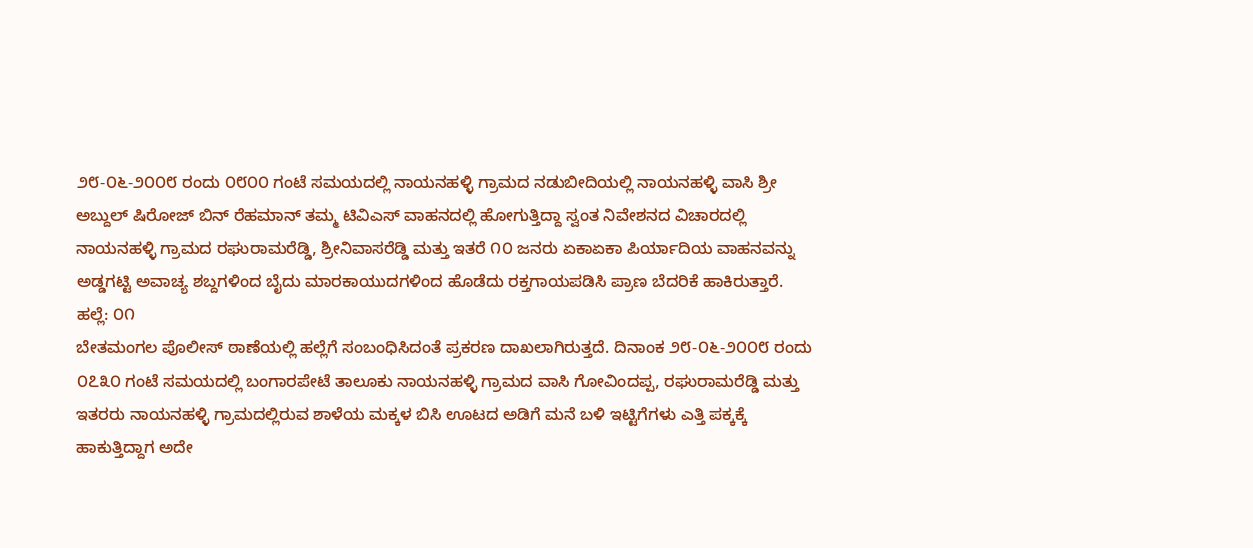೨೮-೦೬-೨೦೦೮ ರಂದು ೦೮೦೦ ಗಂಟೆ ಸಮಯದಲ್ಲಿ ನಾಯನಹಳ್ಳಿ ಗ್ರಾಮದ ನಡುಬೀದಿಯಲ್ಲಿ ನಾಯನಹಳ್ಳಿ ವಾಸಿ ಶ್ರೀ ಅಬ್ದುಲ್ ಷಿರೋಜ್ ಬಿನ್ ರೆಹಮಾನ್ ತಮ್ಮ ಟಿವಿಎಸ್ ವಾಹನದಲ್ಲಿ ಹೋಗುತ್ತಿದ್ದಾ ಸ್ವಂತ ನಿವೇಶನದ ವಿಚಾರದಲ್ಲಿ ನಾಯನಹಳ್ಳಿ ಗ್ರಾಮದ ರಘುರಾಮರೆಡ್ಡಿ, ಶ್ರೀನಿವಾಸರೆಡ್ಡಿ ಮತ್ತು ಇತರೆ ೧೦ ಜನರು ಏಕಾಏಕಾ ಪಿರ್ಯಾದಿಯ ವಾಹನವನ್ನು ಅಡ್ಡಗಟ್ಟಿ ಅವಾಚ್ಯ ಶಬ್ದಗಳಿಂದ ಬೈದು ಮಾರಕಾಯುದಗಳಿಂದ ಹೊಡೆದು ರಕ್ತಗಾಯಪಡಿಸಿ ಪ್ರಾಣ ಬೆದರಿಕೆ ಹಾಕಿರುತ್ತಾರೆ.
ಹಲ್ಲೆ: ೦೧
ಬೇತಮಂಗಲ ಪೊಲೀಸ್ ಠಾಣೆಯಲ್ಲಿ ಹಲ್ಲೆಗೆ ಸಂಬಂಧಿಸಿದಂತೆ ಪ್ರಕರಣ ದಾಖಲಾಗಿರುತ್ತದೆ. ದಿನಾಂಕ ೨೮-೦೬-೨೦೦೮ ರಂದು ೦೭೩೦ ಗಂಟೆ ಸಮಯದಲ್ಲಿ ಬಂಗಾರಪೇಟೆ ತಾಲೂಕು ನಾಯನಹಳ್ಳಿ ಗ್ರಾಮದ ವಾಸಿ ಗೋವಿಂದಪ್ಪ, ರಘುರಾಮರೆಡ್ಡಿ ಮತ್ತು ಇತರರು ನಾಯನಹಳ್ಳಿ ಗ್ರಾಮದಲ್ಲಿರುವ ಶಾಳೆಯ ಮಕ್ಕಳ ಬಿಸಿ ಊಟದ ಅಡಿಗೆ ಮನೆ ಬಳಿ ಇಟ್ಟಿಗೆಗಳು ಎತ್ತಿ ಪಕ್ಕಕ್ಕೆ ಹಾಕುತ್ತಿದ್ದಾಗ ಅದೇ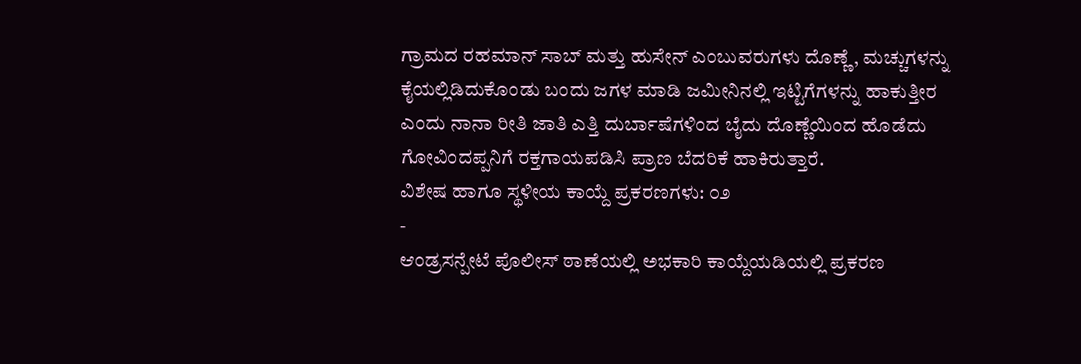ಗ್ರಾಮದ ರಹಮಾನ್ ಸಾಬ್ ಮತ್ತು ಹುಸೇನ್ ಎಂಬುವರುಗಳು ದೊಣ್ಣೆ, ಮಚ್ಚುಗಳನ್ನು ಕೈಯಲ್ಲಿಡಿದುಕೊಂಡು ಬಂದು ಜಗಳ ಮಾಡಿ ಜಮೀನಿನಲ್ಲಿ ಇಟ್ಟಿಗೆಗಳನ್ನು ಹಾಕುತ್ತೀರ ಎಂದು ನಾನಾ ರೀತಿ ಜಾತಿ ಎತ್ತಿ ದುರ್ಬಾಷೆಗಳಿಂದ ಬೈದು ದೊಣ್ಣೆಯಿಂದ ಹೊಡೆದು ಗೋವಿಂದಪ್ಪನಿಗೆ ರಕ್ತಗಾಯಪಡಿಸಿ ಪ್ರಾಣ ಬೆದರಿಕೆ ಹಾಕಿರುತ್ತಾರೆ.
ವಿಶೇಷ ಹಾಗೂ ಸ್ಥಳೀಯ ಕಾಯ್ದೆ ಪ್ರಕರಣಗಳು: ೦೨
-
ಆಂಡ್ರಸನ್ಪೇಟೆ ಪೊಲೀಸ್ ಠಾಣೆಯಲ್ಲಿ ಅಭಕಾರಿ ಕಾಯ್ದೆಯಡಿಯಲ್ಲಿ ಪ್ರಕರಣ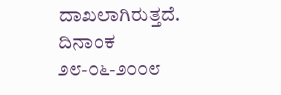ದಾಖಲಾಗಿರುತ್ತದೆ. ದಿನಾಂಕ ೨೮-೦೬-೨೦೦೮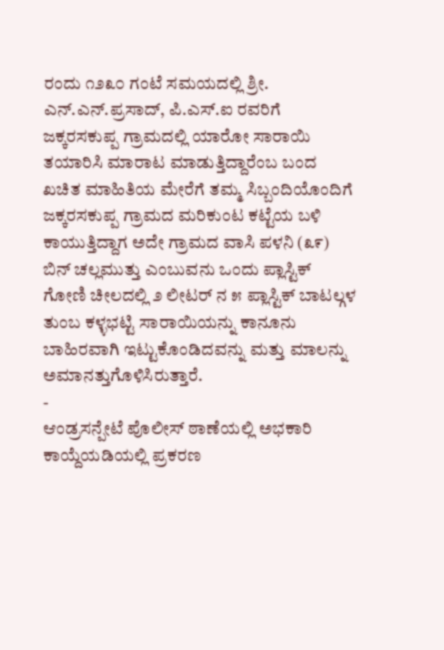ರಂದು ೧೨೩೦ ಗಂಟೆ ಸಮಯದಲ್ಲಿ ಶ್ರೀ. ಎನ್.ಎನ್.ಪ್ರಸಾದ್, ಪಿ.ಎಸ್.ಐ ರವರಿಗೆ ಜಕ್ಕರಸಕುಪ್ಪ ಗ್ರಾಮದಲ್ಲಿ ಯಾರೋ ಸಾರಾಯಿ ತಯಾರಿಸಿ ಮಾರಾಟ ಮಾಡುತ್ತಿದ್ದಾರೆಂಬ ಬಂದ ಖಚಿತ ಮಾಹಿತಿಯ ಮೇರೆಗೆ ತಮ್ಮ ಸಿಬ್ಬಂದಿಯೊಂದಿಗೆ ಜಕ್ಕರಸಕುಪ್ಪ ಗ್ರಾಮದ ಮರಿಕುಂಟ ಕಟ್ಟೆಯ ಬಳಿ ಕಾಯುತ್ತಿದ್ದಾಗ ಅದೇ ಗ್ರಾಮದ ವಾಸಿ ಪಳನಿ (೩೯) ಬಿನ್ ಚಲ್ಲಮುತ್ತು ಎಂಬುವನು ಒಂದು ಪ್ಲಾಸ್ಟಿಕ್ ಗೋಣಿ ಚೀಲದಲ್ಲಿ ೨ ಲೀಟರ್ ನ ೫ ಪ್ಲಾಸ್ಟಿಕ್ ಬಾಟಲ್ಗಳ ತುಂಬ ಕಳ್ಳಭಟ್ಟಿ ಸಾರಾಯಿಯನ್ನು ಕಾನೂನು ಬಾಹಿರವಾಗಿ ಇಟ್ಟುಕೊಂಡಿದವನ್ನು ಮತ್ತು ಮಾಲನ್ನು ಅಮಾನತ್ತುಗೊಳಿಸಿರುತ್ತಾರೆ.
-
ಆಂಡ್ರಸನ್ಪೇಟೆ ಪೊಲೀಸ್ ಠಾಣೆಯಲ್ಲಿ ಅಭಕಾರಿ ಕಾಯ್ದೆಯಡಿಯಲ್ಲಿ ಪ್ರಕರಣ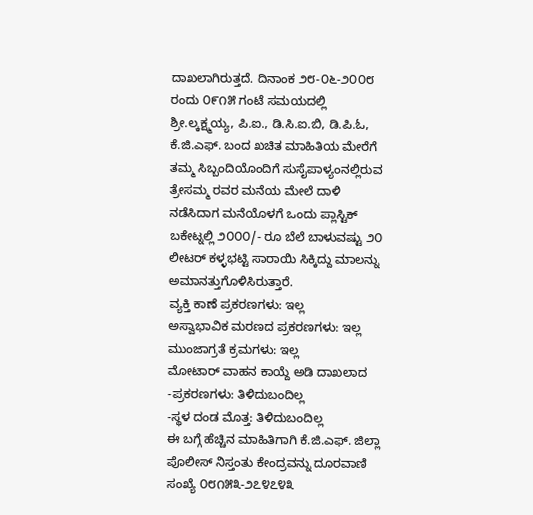ದಾಖಲಾಗಿರುತ್ತದೆ. ದಿನಾಂಕ ೨೮-೦೬-೨೦೦೮ ರಂದು ೦೯೧೫ ಗಂಟೆ ಸಮಯದಲ್ಲಿ ಶ್ರೀ.ಲ್ಕಕ್ಷ್ಮಯ್ಯ, ಪಿ.ಐ., ಡಿ.ಸಿ.ಐ.ಬಿ, ಡಿ.ಪಿ.ಓ, ಕೆ.ಜಿ.ಎಫ್. ಬಂದ ಖಚಿತ ಮಾಹಿತಿಯ ಮೇರೆಗೆ ತಮ್ಮ ಸಿಬ್ಬಂದಿಯೊಂದಿಗೆ ಸುಸೈಪಾಳ್ಯಂನಲ್ಲಿರುವ ತ್ರೇಸಮ್ಮ ರವರ ಮನೆಯ ಮೇಲೆ ದಾಳಿ ನಡೆಸಿದಾಗ ಮನೆಯೊಳಗೆ ಒಂದು ಪ್ಲಾಸ್ಟಿಕ್ ಬಕೇಟ್ನಲ್ಲಿ ೨೦೦೦/- ರೂ ಬೆಲೆ ಬಾಳುವಷ್ಟು ೨೦ ಲೀಟರ್ ಕಳ್ಳಭಟ್ಟಿ ಸಾರಾಯಿ ಸಿಕ್ಕಿದ್ದು ಮಾಲನ್ನು ಅಮಾನತ್ತುಗೊಳಿಸಿರುತ್ತಾರೆ.
ವ್ಯಕ್ತಿ ಕಾಣೆ ಪ್ರಕರಣಗಳು: ಇಲ್ಲ
ಅಸ್ವಾಭಾವಿಕ ಮರಣದ ಪ್ರಕರಣಗಳು: ಇಲ್ಲ
ಮುಂಜಾಗ್ರತೆ ಕ್ರಮಗಳು: ಇಲ್ಲ
ಮೋಟಾರ್ ವಾಹನ ಕಾಯ್ದೆ ಅಡಿ ದಾಖಲಾದ
-ಪ್ರಕರಣಗಳು: ತಿಳಿದುಬಂದಿಲ್ಲ
-ಸ್ಥಳ ದಂಡ ಮೊತ್ತ: ತಿಳಿದುಬಂದಿಲ್ಲ
ಈ ಬಗ್ಗೆ ಹೆಚ್ಚಿನ ಮಾಹಿತಿಗಾಗಿ ಕೆ.ಜಿ.ಎಫ್. ಜಿಲ್ಲಾ ಪೊಲೀಸ್ ನಿಸ್ತಂತು ಕೇಂದ್ರವನ್ನು ದೂರವಾಣಿ ಸಂಖ್ಯೆ ೦೮೧೫೩-೨೭೪೭೪೩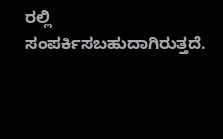ರಲ್ಲಿ ಸಂಪರ್ಕಿಸಬಹುದಾಗಿರುತ್ತದೆ.